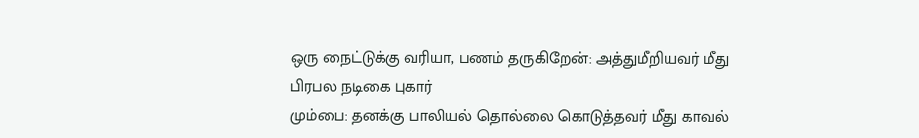ஒரு நைட்டுக்கு வரியா, பணம் தருகிறேன்: அத்துமீறியவர் மீது பிரபல நடிகை புகார்
மும்பை: தனக்கு பாலியல் தொல்லை கொடுத்தவர் மீது காவல்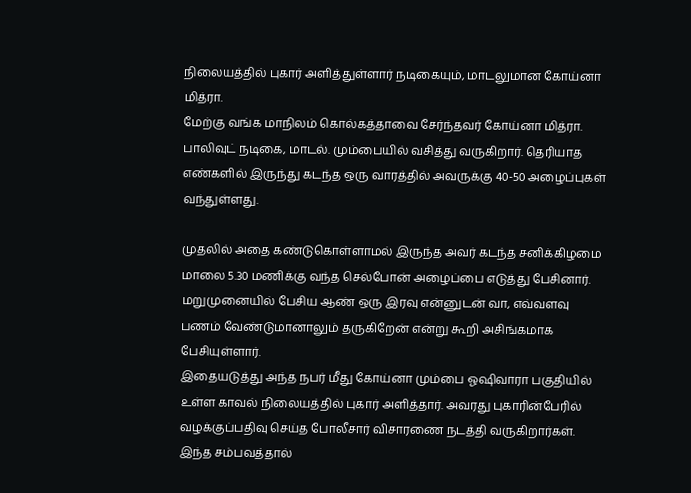நிலையத்தில் புகார் அளித்துள்ளார் நடிகையும், மாடலுமான கோய்னா மித்ரா.
மேற்கு வங்க மாநிலம் கொல்கத்தாவை சேர்ந்தவர் கோய்னா மித்ரா. பாலிவுட் நடிகை, மாடல். மும்பையில் வசித்து வருகிறார். தெரியாத எண்களில் இருந்து கடந்த ஒரு வாரத்தில் அவருக்கு 40-50 அழைப்புகள் வந்துள்ளது.

முதலில் அதை கண்டுகொள்ளாமல் இருந்த அவர் கடந்த சனிக்கிழமை மாலை 5.30 மணிக்கு வந்த செல்போன் அழைப்பை எடுத்து பேசினார். மறுமுனையில் பேசிய ஆண் ஒரு இரவு என்னுடன் வா, எவ்வளவு பணம் வேண்டுமானாலும் தருகிறேன் என்று கூறி அசிங்கமாக பேசியுள்ளார்.
இதையடுத்து அந்த நபர் மீது கோய்னா மும்பை ஓஷிவாரா பகுதியில் உள்ள காவல் நிலையத்தில் புகார் அளித்தார். அவரது புகாரின்பேரில் வழக்குப்பதிவு செய்த போலீசார் விசாரணை நடத்தி வருகிறார்கள்.
இந்த சம்பவத்தால்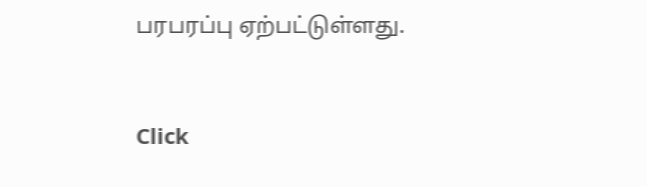பரபரப்பு ஏற்பட்டுள்ளது.


Click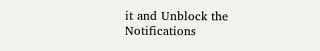it and Unblock the Notifications